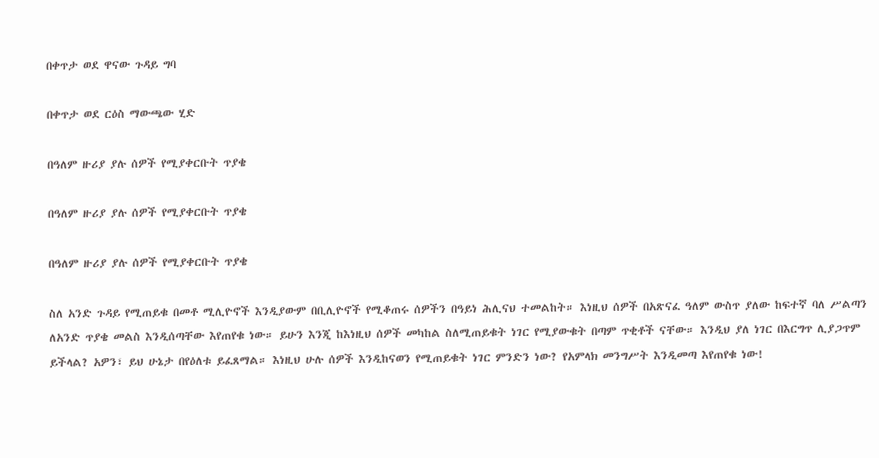በቀጥታ ወደ ዋናው ጉዳይ ግባ

በቀጥታ ወደ ርዕስ ማውጫው ሂድ

በዓለም ዙሪያ ያሉ ሰዎች የሚያቀርቡት ጥያቄ

በዓለም ዙሪያ ያሉ ሰዎች የሚያቀርቡት ጥያቄ

በዓለም ዙሪያ ያሉ ሰዎች የሚያቀርቡት ጥያቄ

ስለ አንድ ጉዳይ የሚጠይቁ በመቶ ሚሊዮኖች እንዲያውም በቢሊዮኖች የሚቆጠሩ ሰዎችን በዓይነ ሕሊናህ ተመልከት። እነዚህ ሰዎች በአጽናፈ ዓለም ውስጥ ያለው ከፍተኛ ባለ ሥልጣን ለአንድ ጥያቄ መልስ እንዲሰጣቸው እየጠየቁ ነው። ይሁን እንጂ ከእነዚህ ሰዎች መካከል ስለሚጠይቁት ነገር የሚያውቁት በጣም ጥቂቶች ናቸው። እንዲህ ያለ ነገር በእርግጥ ሊያጋጥም ይችላል? አዎን፣ ይህ ሁኔታ በየዕለቱ ይፈጸማል። እነዚህ ሁሉ ሰዎች እንዲከናወን የሚጠይቁት ነገር ምንድን ነው? የአምላክ መንግሥት እንዲመጣ እየጠየቁ ነው!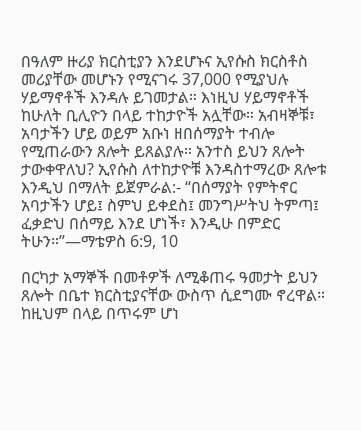በዓለም ዙሪያ ክርስቲያን እንደሆኑና ኢየሱስ ክርስቶስ መሪያቸው መሆኑን የሚናገሩ 37,000 የሚያህሉ ሃይማኖቶች እንዳሉ ይገመታል። እነዚህ ሃይማኖቶች ከሁለት ቢሊዮን በላይ ተከታዮች አሏቸው። አብዛኞቹ፣ አባታችን ሆይ ወይም አቡነ ዘበሰማያት ተብሎ የሚጠራውን ጸሎት ይጸልያሉ። አንተስ ይህን ጸሎት ታውቀዋለህ? ኢየሱስ ለተከታዮቹ እንዳስተማረው ጸሎቱ እንዲህ በማለት ይጀምራል:- “በሰማያት የምትኖር አባታችን ሆይ፤ ስምህ ይቀደስ፤ መንግሥትህ ትምጣ፤ ፈቃድህ በሰማይ እንደ ሆነች፣ እንዲሁ በምድር ትሁን።”—ማቴዎስ 6:9, 10

በርካታ አማኞች በመቶዎች ለሚቆጠሩ ዓመታት ይህን ጸሎት በቤተ ክርስቲያናቸው ውስጥ ሲደግሙ ኖረዋል። ከዚህም በላይ በጥሩም ሆነ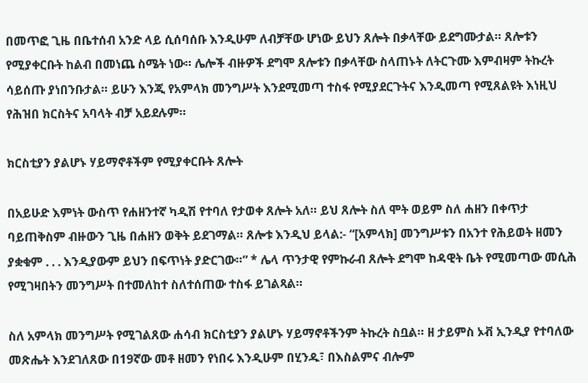በመጥፎ ጊዜ በቤተሰብ አንድ ላይ ሲሰባሰቡ እንዲሁም ለብቻቸው ሆነው ይህን ጸሎት በቃላቸው ይደግሙታል። ጸሎቱን የሚያቀርቡት ከልብ በመነጨ ስሜት ነው። ሌሎች ብዙዎች ደግሞ ጸሎቱን በቃላቸው ስላጠኑት ለትርጉሙ እምብዛም ትኩረት ሳይሰጡ ያነበንቡታል። ይሁን እንጂ የአምላክ መንግሥት እንደሚመጣ ተስፋ የሚያደርጉትና እንዲመጣ የሚጸልዩት እነዚህ የሕዝበ ክርስትና አባላት ብቻ አይደሉም።

ክርስቲያን ያልሆኑ ሃይማኖቶችም የሚያቀርቡት ጸሎት

በአይሁድ እምነት ውስጥ የሐዘንተኛ ካዲሽ የተባለ የታወቀ ጸሎት አለ። ይህ ጸሎት ስለ ሞት ወይም ስለ ሐዘን በቀጥታ ባይጠቅስም ብዙውን ጊዜ በሐዘን ወቅት ይደገማል። ጸሎቱ እንዲህ ይላል:- “[አምላክ] መንግሥቱን በአንተ የሕይወት ዘመን ያቋቁም . . . እንዲያውም ይህን በፍጥነት ያድርገው።” * ሌላ ጥንታዊ የምኩራብ ጸሎት ደግሞ ከዳዊት ቤት የሚመጣው መሲሕ የሚገዛበትን መንግሥት በተመለከተ ስለተሰጠው ተስፋ ይገልጻል።

ስለ አምላክ መንግሥት የሚገልጸው ሐሳብ ክርስቲያን ያልሆኑ ሃይማኖቶችንም ትኩረት ስቧል። ዘ ታይምስ ኦቭ ኢንዲያ የተባለው መጽሔት እንደገለጸው በ19ኛው መቶ ዘመን የነበሩ እንዲሁም በሂንዱ፣ በእስልምና ብሎም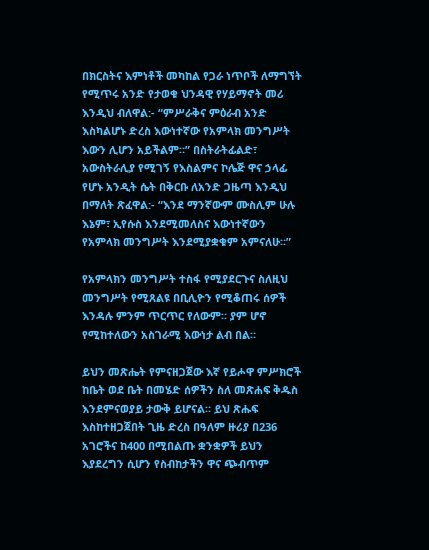በክርስትና እምነቶች መካከል የጋራ ነጥቦች ለማግኘት የሚጥሩ አንድ የታወቁ ህንዳዊ የሃይማኖት መሪ እንዲህ ብለዋል:- “ምሥራቅና ምዕራብ አንድ እስካልሆኑ ድረስ እውነተኛው የአምላክ መንግሥት እውን ሊሆን አይችልም።” በስትራትፊልድ፣ አውስትራሊያ የሚገኝ የእስልምና ኮሌጅ ዋና ኃላፊ የሆኑ አንዲት ሴት በቅርቡ ለአንድ ጋዜጣ እንዲህ በማለት ጽፈዋል:- “እንደ ማንኛውም ሙስሊም ሁሉ እኔም፣ ኢየሱስ እንደሚመለስና እውነተኛውን የአምላክ መንግሥት እንደሚያቋቁም አምናለሁ።”

የአምላክን መንግሥት ተስፋ የሚያደርጉና ስለዚህ መንግሥት የሚጸልዩ በቢሊዮን የሚቆጠሩ ሰዎች እንዳሉ ምንም ጥርጥር የለውም። ያም ሆኖ የሚከተለውን አስገራሚ እውነታ ልብ በል።

ይህን መጽሔት የምናዘጋጀው እኛ የይሖዋ ምሥክሮች ከቤት ወደ ቤት በመሄድ ሰዎችን ስለ መጽሐፍ ቅዱስ እንደምናወያይ ታውቅ ይሆናል። ይህ ጽሑፍ እስከተዘጋጀበት ጊዜ ድረስ በዓለም ዙሪያ በ236 አገሮችና ከ400 በሚበልጡ ቋንቋዎች ይህን እያደረግን ሲሆን የስብከታችን ዋና ጭብጥም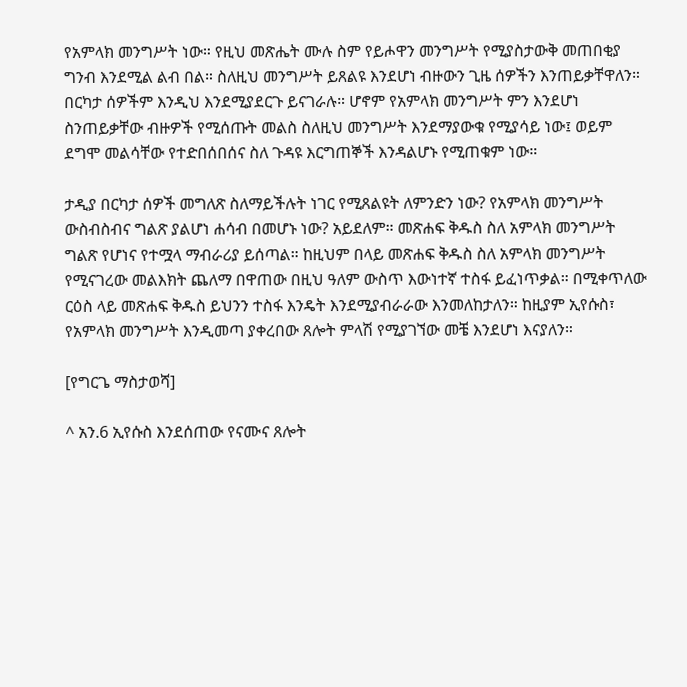የአምላክ መንግሥት ነው። የዚህ መጽሔት ሙሉ ስም የይሖዋን መንግሥት የሚያስታውቅ መጠበቂያ ግንብ እንደሚል ልብ በል። ስለዚህ መንግሥት ይጸልዩ እንደሆነ ብዙውን ጊዜ ሰዎችን እንጠይቃቸዋለን። በርካታ ሰዎችም እንዲህ እንደሚያደርጉ ይናገራሉ። ሆኖም የአምላክ መንግሥት ምን እንደሆነ ስንጠይቃቸው ብዙዎች የሚሰጡት መልስ ስለዚህ መንግሥት እንደማያውቁ የሚያሳይ ነው፤ ወይም ደግሞ መልሳቸው የተድበሰበሰና ስለ ጉዳዩ እርግጠኞች እንዳልሆኑ የሚጠቁም ነው።

ታዲያ በርካታ ሰዎች መግለጽ ስለማይችሉት ነገር የሚጸልዩት ለምንድን ነው? የአምላክ መንግሥት ውስብስብና ግልጽ ያልሆነ ሐሳብ በመሆኑ ነው? አይደለም። መጽሐፍ ቅዱስ ስለ አምላክ መንግሥት ግልጽ የሆነና የተሟላ ማብራሪያ ይሰጣል። ከዚህም በላይ መጽሐፍ ቅዱስ ስለ አምላክ መንግሥት የሚናገረው መልእክት ጨለማ በዋጠው በዚህ ዓለም ውስጥ እውነተኛ ተስፋ ይፈነጥቃል። በሚቀጥለው ርዕስ ላይ መጽሐፍ ቅዱስ ይህንን ተስፋ እንዴት እንደሚያብራራው እንመለከታለን። ከዚያም ኢየሱስ፣ የአምላክ መንግሥት እንዲመጣ ያቀረበው ጸሎት ምላሽ የሚያገኘው መቼ እንደሆነ እናያለን።

[የግርጌ ማስታወሻ]

^ አን.6 ኢየሱስ እንደሰጠው የናሙና ጸሎት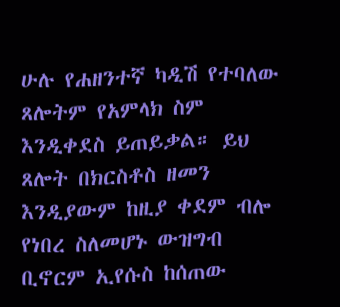ሁሉ የሐዘንተኛ ካዲሽ የተባለው ጸሎትም የአምላክ ስም እንዲቀደስ ይጠይቃል። ይህ ጸሎት በክርስቶስ ዘመን እንዲያውም ከዚያ ቀደም ብሎ የነበረ ስለመሆኑ ውዝግብ ቢኖርም ኢየሱስ ከሰጠው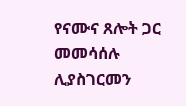የናሙና ጸሎት ጋር መመሳሰሉ ሊያስገርመን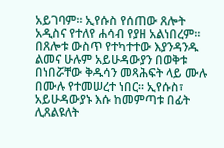አይገባም። ኢየሱስ የሰጠው ጸሎት አዲስና የተለየ ሐሳብ የያዘ አልነበረም። በጸሎቱ ውስጥ የተካተተው እያንዳንዱ ልመና ሁሉም አይሁዳውያን በወቅቱ በነበሯቸው ቅዱሳን መጻሕፍት ላይ ሙሉ በሙሉ የተመሠረተ ነበር። ኢየሱስ፣ አይሁዳውያኑ እሱ ከመምጣቱ በፊት ሊጸልዩለት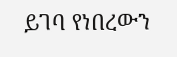ይገባ የነበረውን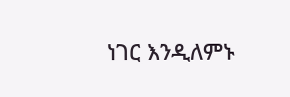ነገር እንዲለምኑ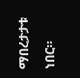ማበረታታቱ ነበር።